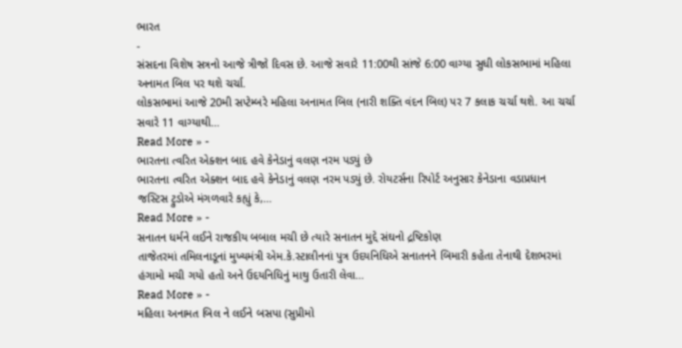ભારત
-
સંસદના વિશેષ સત્રનો આજે ત્રીજો દિવસ છે. આજે સવારે 11:00થી સાંજે 6:00 વાગ્યા સુધી લોકસભામાં મહિલા અનામત બિલ પર થશે ચર્ચા.
લોકસભામાં આજે 20મી સપ્ટેમ્બરે મહિલા અનામત બિલ (નારી શક્તિ વંદન બિલ) પર 7 કલાક ચર્ચા થશે. આ ચર્ચા સવારે 11 વાગ્યાથી…
Read More » -
ભારતના ત્વરિત એક્શન બાદ હવે કેનેડાનું વલણ નરમ પડ્યું છે
ભારતના ત્વરિત એક્શન બાદ હવે કેનેડાનું વલણ નરમ પડ્યું છે. રોયટર્સના રિપોર્ટ અનુસાર કેનેડાના વડાપ્રધાન જસ્ટિસ ટ્રુડોએ મંગળવારે કહ્યું કે,…
Read More » -
સનાતન ધર્મને લઈને રાજકીય બબાલ મચી છે ત્યારે સનાતન મુદ્દે સંઘનો દ્રષ્ટિકોણ
તાજેતરમાં તમિલનાડૂનાં મુખ્યમંત્રી એમ.કે.સ્ટાલીનનાં પુત્ર ઉદયનિધિએ સનાતનને બિમારી કહેતા તેનાથી દેશભરમાં હંગામો મચી ગયો હતો અને ઉદયનિધિનું માથુ ઉતારી લેવા…
Read More » -
મહિલા અનામત બિલ ને લઈને બસપા (સુપ્રીમો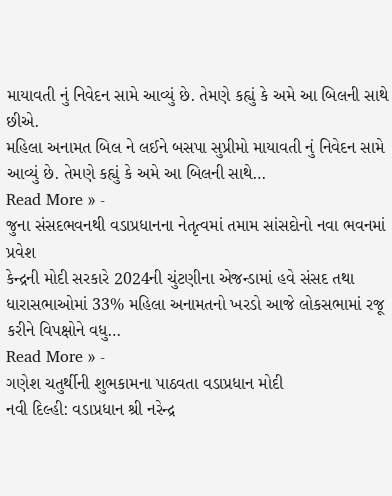માયાવતી નું નિવેદન સામે આવ્યું છે. તેમણે કહ્યું કે અમે આ બિલની સાથે છીએ.
મહિલા અનામત બિલ ને લઈને બસપા સુપ્રીમો માયાવતી નું નિવેદન સામે આવ્યું છે. તેમણે કહ્યું કે અમે આ બિલની સાથે…
Read More » -
જુના સંસદભવનથી વડાપ્રધાનના નેતૃત્વમાં તમામ સાંસદોનો નવા ભવનમાં પ્રવેશ
કેન્દ્રની મોદી સરકારે 2024ની ચુંટણીના એજન્ડામાં હવે સંસદ તથા ધારાસભાઓમાં 33% મહિલા અનામતનો ખરડો આજે લોકસભામાં રજૂ કરીને વિપક્ષોને વધુ…
Read More » -
ગણેશ ચતુર્થીની શુભકામના પાઠવતા વડાપ્રધાન મોદી
નવી દિલ્હી: વડાપ્રધાન શ્રી નરેન્દ્ર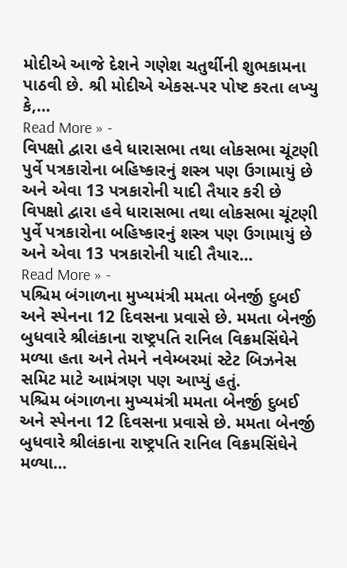મોદીએ આજે દેશને ગણેશ ચતુર્થીની શુભકામના પાઠવી છે. શ્રી મોદીએ એકસ-પર પોષ્ટ કરતા લખ્યુ કે,…
Read More » -
વિપક્ષો દ્વારા હવે ધારાસભા તથા લોકસભા ચૂંટણી પુર્વે પત્રકારોના બહિષ્કારનું શસ્ત્ર પણ ઉગામાયું છે અને એવા 13 પત્રકારોની યાદી તૈયાર કરી છે
વિપક્ષો દ્વારા હવે ધારાસભા તથા લોકસભા ચૂંટણી પુર્વે પત્રકારોના બહિષ્કારનું શસ્ત્ર પણ ઉગામાયું છે અને એવા 13 પત્રકારોની યાદી તૈયાર…
Read More » -
પશ્ચિમ બંગાળના મુખ્યમંત્રી મમતા બેનર્જી દુબઈ અને સ્પેનના 12 દિવસના પ્રવાસે છે. મમતા બેનર્જી બુધવારે શ્રીલંકાના રાષ્ટ્રપતિ રાનિલ વિક્રમસિંઘેને મળ્યા હતા અને તેમને નવેમ્બરમાં સ્ટેટ બિઝનેસ સમિટ માટે આમંત્રણ પણ આપ્યું હતું.
પશ્ચિમ બંગાળના મુખ્યમંત્રી મમતા બેનર્જી દુબઈ અને સ્પેનના 12 દિવસના પ્રવાસે છે. મમતા બેનર્જી બુધવારે શ્રીલંકાના રાષ્ટ્રપતિ રાનિલ વિક્રમસિંઘેને મળ્યા…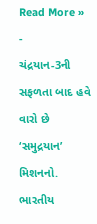Read More » -
ચંદ્રયાન-3ની સફળતા બાદ હવે વારો છે ‘સમુદ્રયાન’ મિશનનો. ભારતીય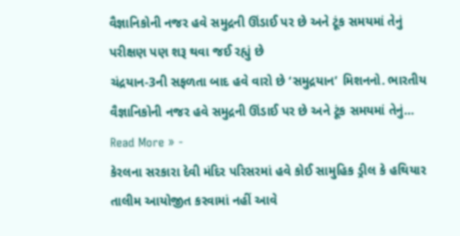વૈજ્ઞાનિકોની નજર હવે સમુદ્રની ઊંડાઈ પર છે અને ટૂંક સમયમાં તેનું પરીક્ષણ પણ શરૂ થવા જઈ રહ્યું છે
ચંદ્રયાન-3ની સફળતા બાદ હવે વારો છે ‘સમુદ્રયાન’ મિશનનો. ભારતીય વૈજ્ઞાનિકોની નજર હવે સમુદ્રની ઊંડાઈ પર છે અને ટૂંક સમયમાં તેનું…
Read More » -
કેરલના સરકારા દેવી મંદિર પરિસરમાં હવે કોઈ સામુહિક ડ્રીલ કે હથિયાર તાલીમ આયોજીત કરવામાં નહીં આવે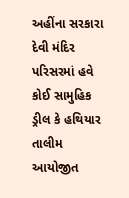અહીંના સરકારા દેવી મંદિર પરિસરમાં હવે કોઈ સામુહિક ડ્રીલ કે હથિયાર તાલીમ આયોજીત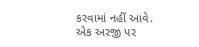કરવામાં નહીં આવે. એક અરજી પર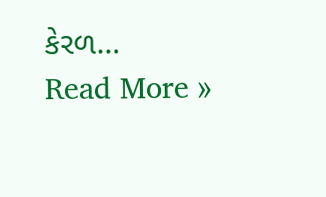કેરળ…
Read More »